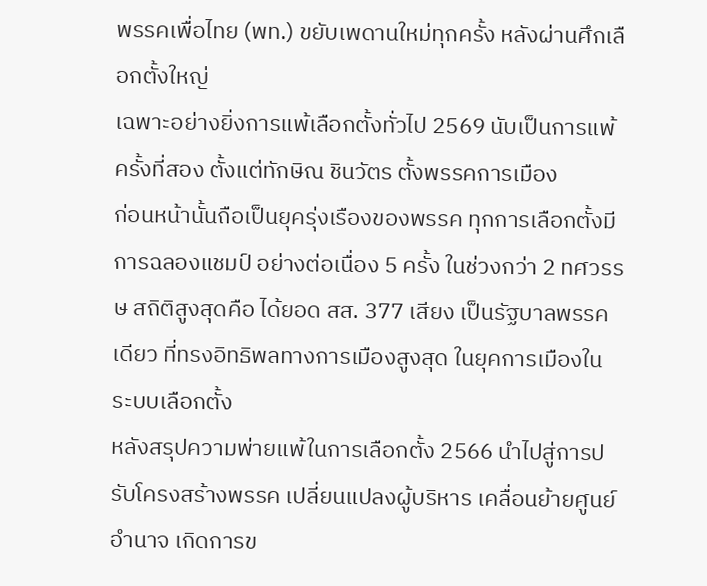พรรคเพื่อไทย (พท.) ขยับเพดานใหม่ทุกครั้ง หลังผ่านศึกเลือกตั้งใหญ่
เฉพาะอย่างยิ่งการแพ้เลือกตั้งทั่วไป 2569 นับเป็นการแพ้ครั้งที่สอง ตั้งแต่ทักษิณ ชินวัตร ตั้งพรรคการเมือง
ก่อนหน้านั้นถือเป็นยุครุ่งเรืองของพรรค ทุกการเลือกตั้งมีการฉลองแชมป์ อย่างต่อเนื่อง 5 ครั้ง ในช่วงกว่า 2 ทศวรรษ สถิติสูงสุดคือ ได้ยอด สส. 377 เสียง เป็นรัฐบาลพรรคเดียว ที่ทรงอิทธิพลทางการเมืองสูงสุด ในยุคการเมืองในระบบเลือกตั้ง
หลังสรุปความพ่ายแพ้ในการเลือกตั้ง 2566 นำไปสู่การปรับโครงสร้างพรรค เปลี่ยนแปลงผู้บริหาร เคลื่อนย้ายศูนย์อำนาจ เกิดการข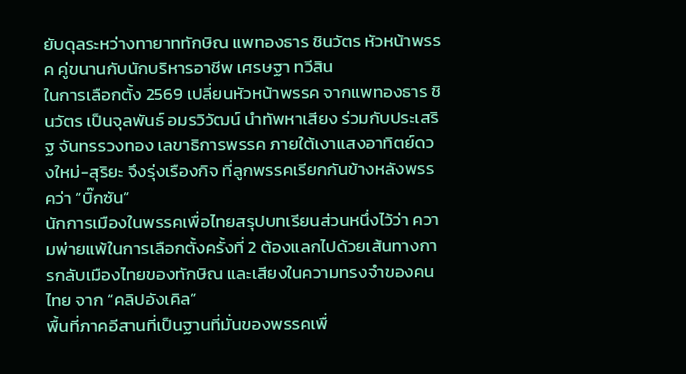ยับดุลระหว่างทายาททักษิณ แพทองธาร ชินวัตร หัวหน้าพรรค คู่ขนานกับนักบริหารอาชีพ เศรษฐา ทวีสิน
ในการเลือกตั้ง 2569 เปลี่ยนหัวหน้าพรรค จากแพทองธาร ชินวัตร เป็นจุลพันธ์ อมรวิวัฒน์ นำทัพหาเสียง ร่วมกับประเสริฐ จันทรรวงทอง เลขาธิการพรรค ภายใต้เงาแสงอาทิตย์ดวงใหม่-สุริยะ จึงรุ่งเรืองกิจ ที่ลูกพรรคเรียกกันข้างหลังพรรคว่า “บิ๊กซัน”
นักการเมืองในพรรคเพื่อไทยสรุปบทเรียนส่วนหนึ่งไว้ว่า ความพ่ายแพ้ในการเลือกตั้งครั้งที่ 2 ต้องแลกไปด้วยเส้นทางการกลับเมืองไทยของทักษิณ และเสียงในความทรงจำของคนไทย จาก “คลิปอังเคิล”
พื้นที่ภาคอีสานที่เป็นฐานที่มั่นของพรรคเพื่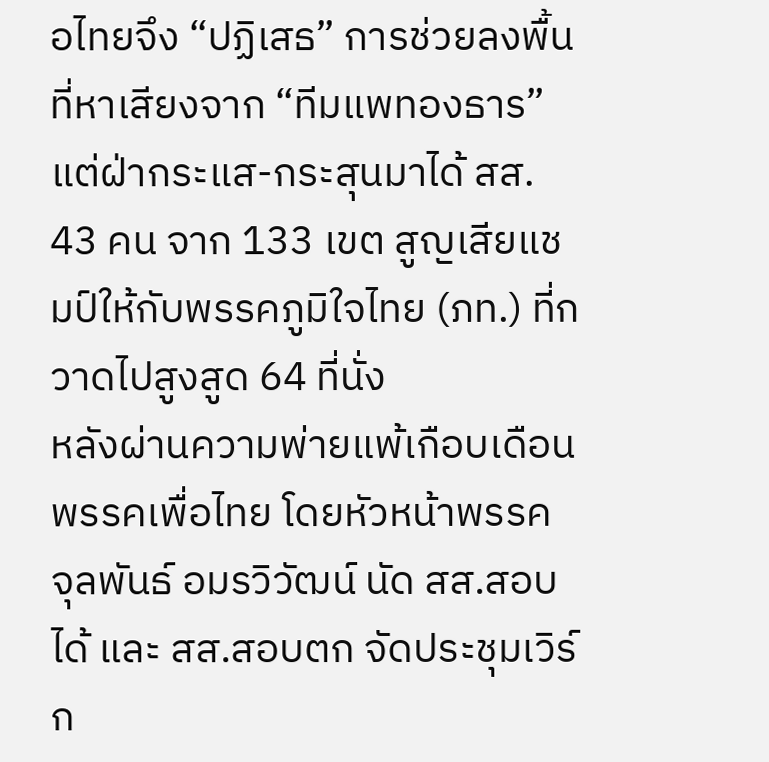อไทยจึง “ปฏิเสธ” การช่วยลงพื้นที่หาเสียงจาก “ทีมแพทองธาร” แต่ฝ่ากระแส-กระสุนมาได้ สส. 43 คน จาก 133 เขต สูญเสียแชมป์ให้กับพรรคภูมิใจไทย (ภท.) ที่กวาดไปสูงสูด 64 ที่นั่ง
หลังผ่านความพ่ายแพ้เกือบเดือน พรรคเพื่อไทย โดยหัวหน้าพรรค จุลพันธ์ อมรวิวัฒน์ นัด สส.สอบได้ และ สส.สอบตก จัดประชุมเวิร์ก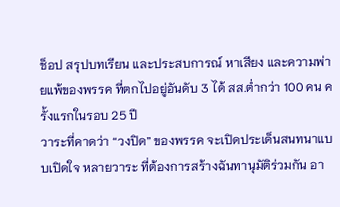ช็อป สรุปบทเรียน และประสบการณ์ หาเสียง และความพ่ายแพ้ของพรรค ที่ตกไปอยู่อันดับ 3 ได้ สส.ต่ำกว่า 100 คน ครั้งแรกในรอบ 25 ปี
วาระที่คาดว่า “วงปิด” ของพรรค จะเปิดประเด็นสนทนาแบบเปิดใจ หลายวาระ ที่ต้องการสร้างฉันทานุมัติร่วมกัน อา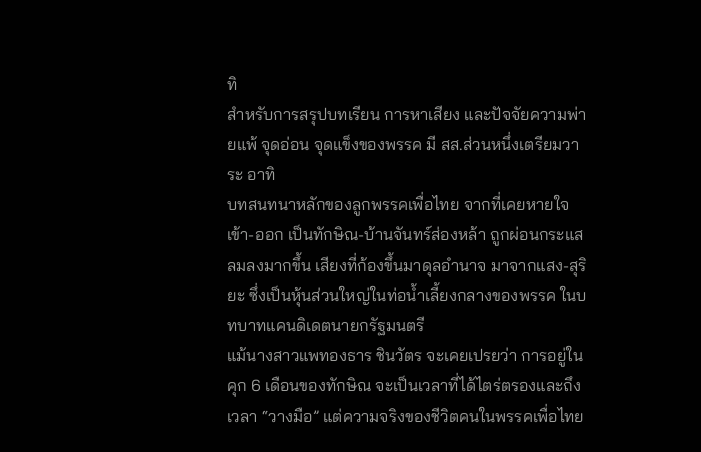ทิ
สำหรับการสรุปบทเรียน การหาเสียง และปัจจัยความพ่ายแพ้ จุดอ่อน จุดแข็งของพรรค มี สส.ส่วนหนึ่งเตรียมวาระ อาทิ
บทสนทนาหลักของลูกพรรคเพื่อไทย จากที่เคยหายใจเข้า-ออก เป็นทักษิณ-บ้านจันทร์ส่องหล้า ถูกผ่อนกระแสลมลงมากขึ้น เสียงที่ก้องขึ้นมาดุลอำนาจ มาจากแสง-สุริยะ ซึ่งเป็นหุ้นส่วนใหญ่ในท่อน้ำเลี้ยงกลางของพรรค ในบทบาทแคนดิเดตนายกรัฐมนตรี
แม้นางสาวแพทองธาร ชินวัตร จะเคยเปรยว่า การอยู่ในคุก 6 เดือนของทักษิณ จะเป็นเวลาที่ได้ไตร่ตรองและถึงเวลา “วางมือ” แต่ความจริงของชีวิตคนในพรรคเพื่อไทย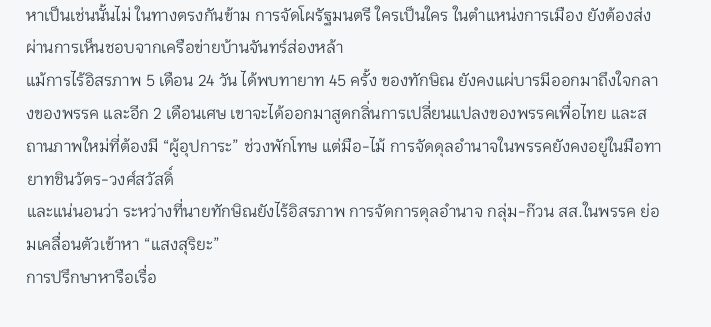หาเป็นเช่นนั้นไม่ ในทางตรงกันข้าม การจัดโผรัฐมนตรี ใครเป็นใคร ในตำแหน่งการเมือง ยังต้องส่งผ่านการเห็นชอบจากเครือข่ายบ้านจันทร์ส่องหล้า
แม้การไร้อิสรภาพ 5 เดือน 24 วัน ได้พบทายาท 45 ครั้ง ของทักษิณ ยังคงแผ่บารมีออกมาถึงใจกลางของพรรค และอีก 2 เดือนเศษ เขาจะได้ออกมาสูดกลิ่นการเปลี่ยนแปลงของพรรคเพื่อไทย และสถานภาพใหม่ที่ต้องมี “ผู้อุปการะ” ช่วงพักโทษ แต่มือ-ไม้ การจัดดุลอำนาจในพรรคยังคงอยู่ในมือทายาทชินวัตร-วงศ์สวัสดิ์
และแน่นอนว่า ระหว่างที่นายทักษิณยังไร้อิสรภาพ การจัดการดุลอำนาจ กลุ่ม-ก๊วน สส.ในพรรค ย่อมเคลื่อนตัวเข้าหา “แสงสุริยะ”
การปรึกษาหารือเรื่อ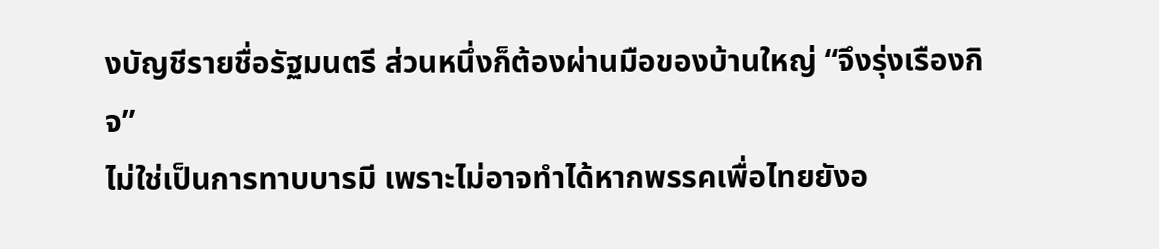งบัญชีรายชื่อรัฐมนตรี ส่วนหนึ่งก็ต้องผ่านมือของบ้านใหญ่ “จึงรุ่งเรืองกิจ”
ไม่ใช่เป็นการทาบบารมี เพราะไม่อาจทำได้หากพรรคเพื่อไทยยังอ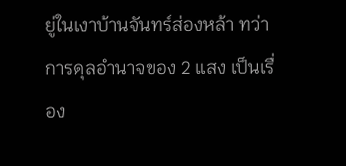ยู่ในเงาบ้านจันทร์ส่องหล้า ทว่าการดุลอำนาจของ 2 แสง เป็นเรื่อง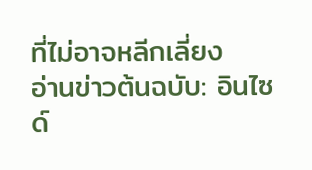ที่ไม่อาจหลีกเลี่ยง
อ่านข่าวต้นฉบับ: อินไซด์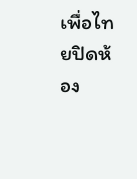เพื่อไทยปิดห้อง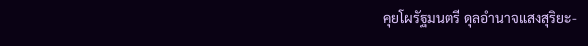คุยโผรัฐมนตรี ดุลอำนาจแสงสุริยะ-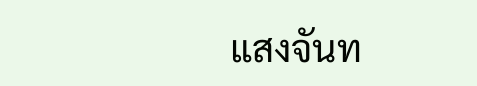แสงจันท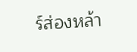ร์ส่องหล้า